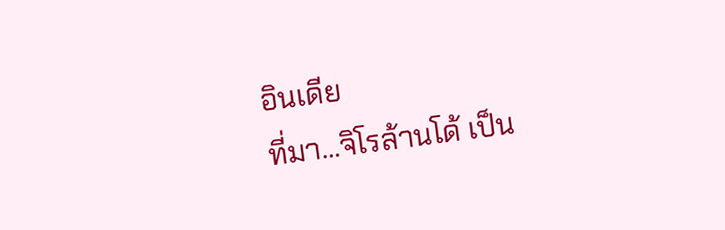อินเดีย
ที่มา…จิโรล้านโด้ เป็น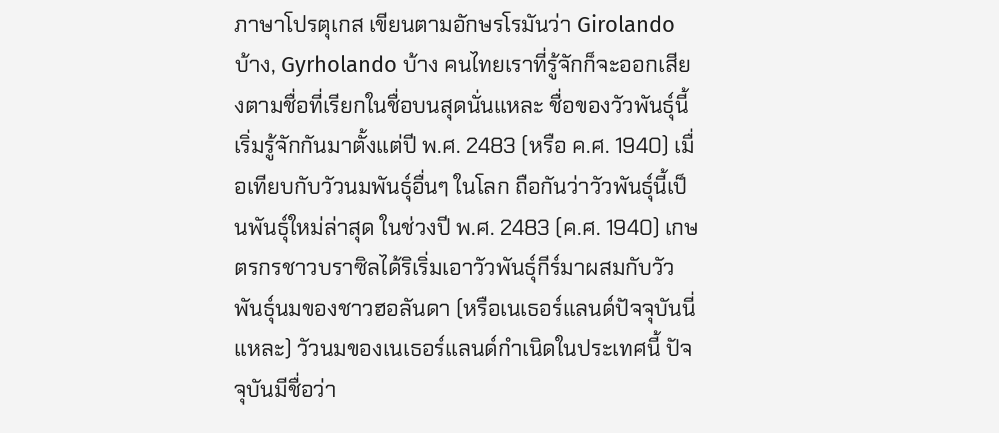ภาษาโปรตุเกส เขียนตามอักษรโรมันว่า Girolando บ้าง, Gyrholando บ้าง คนไทยเราที่รู้จักก็จะออกเสียงตามชื่อที่เรียกในชื่อบนสุดนั่นแหละ ชื่อของวัวพันธุ์นี้เริ่มรู้จักกันมาตั้งแต่ปี พ.ศ. 2483 (หรือ ค.ศ. 1940) เมื่อเทียบกับวัวนมพันธุ์อื่นๆ ในโลก ถือกันว่าวัวพันธุ์นี้เป็นพันธุ์ใหม่ล่าสุด ในช่วงปี พ.ศ. 2483 (ค.ศ. 1940) เกษตรกรชาวบราซิลได้ริเริ่มเอาวัวพันธุ์กีร์มาผสมกับวัวพันธุ์นมของชาวฮอลันดา (หรือเนเธอร์แลนด์ปัจจุบันนี่แหละ) วัวนมของเนเธอร์แลนด์กำเนิดในประเทศนี้ ปัจจุบันมีชื่อว่า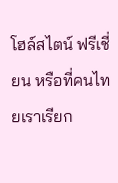โฮล์สไตน์ ฟรีเชี่ยน หรือที่คนไทยเราเรียก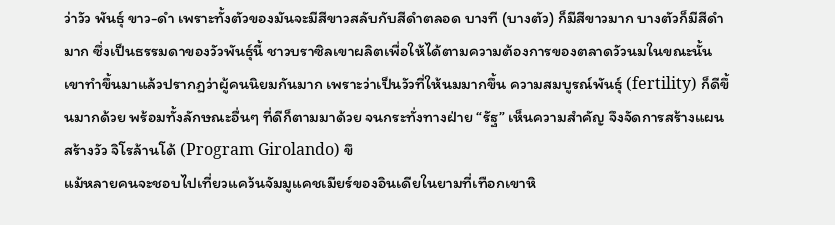ว่าวัว พันธุ์ ขาว-ดำ เพราะทั้งตัวของมันจะมีสีขาวสลับกับสีดำตลอด บางที (บางตัว) ก็มีสีขาวมาก บางตัวก็มีสีดำมาก ซึ่งเป็นธรรมดาของวัวพันธุ์นี้ ชาวบราซิลเขาผลิตเพื่อให้ได้ตามความต้องการของตลาดวัวนมในขณะนั้น เขาทำขึ้นมาแล้วปรากฏว่าผู้คนนิยมกันมาก เพราะว่าเป็นวัวที่ให้นมมากขึ้น ความสมบูรณ์พันธุ์ (fertility) ก็ดีขึ้นมากด้วย พร้อมทั้งลักษณะอื่นๆ ที่ดีก็ตามมาด้วย จนกระทั่งทางฝ่าย “รัฐ” เห็นความสำคัญ จึงจัดการสร้างแผน สร้างวัว จิโรล้านโด้ (Program Girolando) ขึ
แม้หลายคนจะชอบไปเที่ยวแคว้นจัมมูแคชเมียร์ของอินเดียในยามที่เทือกเขาหิ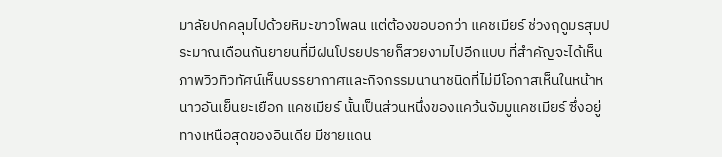มาลัยปกคลุมไปด้วยหิมะขาวโพลน แต่ต้องขอบอกว่า แคชเมียร์ ช่วงฤดูมรสุมประมาณเดือนกันยายนที่มีฝนโปรยปรายก็สวยงามไปอีกแบบ ที่สำคัญจะได้เห็นภาพวิวทิวทัศน์เห็นบรรยากาศและกิจกรรมนานาชนิดที่ไม่มีโอกาสเห็นในหน้าหนาวอันเย็นยะเยือก แคชเมียร์ นั้นเป็นส่วนหนึ่งของแคว้นจัมมูแคชเมียร์ ซึ่งอยู่ทางเหนือสุดของอินเดีย มีชายแดน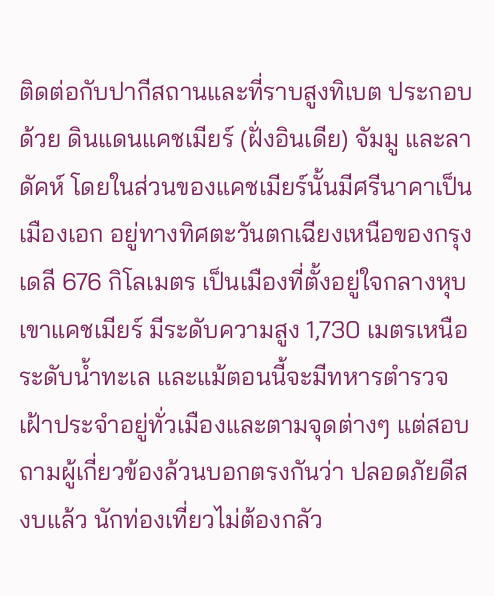ติดต่อกับปากีสถานและที่ราบสูงทิเบต ประกอบด้วย ดินแดนแคชเมียร์ (ฝั่งอินเดีย) จัมมู และลาดัคห์ โดยในส่วนของแคชเมียร์นั้นมีศรีนาคาเป็นเมืองเอก อยู่ทางทิศตะวันตกเฉียงเหนือของกรุงเดลี 676 กิโลเมตร เป็นเมืองที่ตั้งอยู่ใจกลางหุบเขาแคชเมียร์ มีระดับความสูง 1,730 เมตรเหนือระดับน้ำทะเล และแม้ตอนนี้จะมีทหารตำรวจเฝ้าประจำอยู่ทั่วเมืองและตามจุดต่างๆ แต่สอบถามผู้เกี่ยวข้องล้วนบอกตรงกันว่า ปลอดภัยดีสงบแล้ว นักท่องเที่ยวไม่ต้องกลัว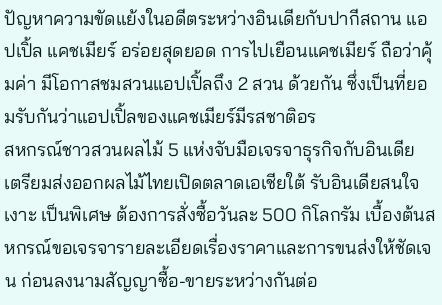ปัญหาความขัดแย้งในอดีตระหว่างอินเดียกับปากีสถาน แอปเปิ้ล แคชเมียร์ อร่อยสุดยอด การไปเยือนแคชเมียร์ ถือว่าคุ้มค่า มีโอกาสชมสวนแอปเปิ้ลถึง 2 สวน ด้วยกัน ซึ่งเป็นที่ยอมรับกันว่าแอปเปิ้ลของแคชเมียร์มีรสชาติอร
สหกรณ์ชาวสวนผลไม้ 5 แห่งจับมือเจรจาธุรกิจกับอินเดีย เตรียมส่งออกผลไม้ไทยเปิดตลาดเอเชียใต้ รับอินเดียสนใจเงาะ เป็นพิเศษ ต้องการสั่งซื้อวันละ 500 กิโลกรัม เบื้องต้นสหกรณ์ขอเจรจารายละเอียดเรื่องราคาและการขนส่งให้ชัดเจน ก่อนลงนามสัญญาซื้อ-ขายระหว่างกันต่อ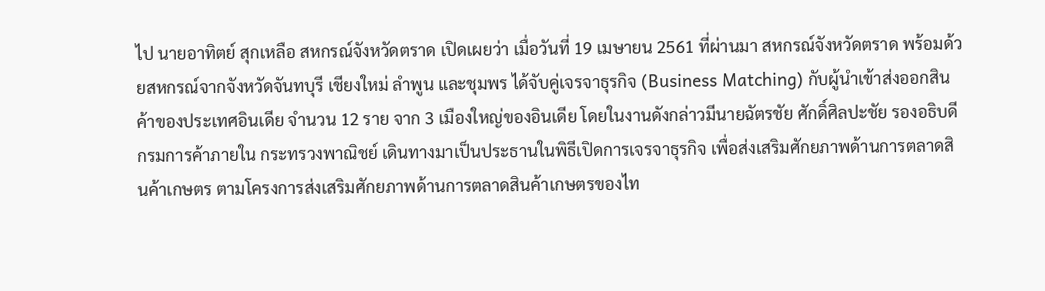ไป นายอาทิตย์ สุกเหลือ สหกรณ์จังหวัดตราด เปิดเผยว่า เมื่อวันที่ 19 เมษายน 2561 ที่ผ่านมา สหกรณ์จังหวัดตราด พร้อมด้วยสหกรณ์จากจังหวัดจันทบุรี เชียงใหม่ ลำพูน และชุมพร ได้จับคู่เจรจาธุรกิจ (Business Matching) กับผู้นำเข้าส่งออกสินค้าของประเทศอินเดีย จำนวน 12 ราย จาก 3 เมืองใหญ่ของอินเดีย โดยในงานดังกล่าวมีนายฉัตรชัย ศักดิ์ศิลปะชัย รองอธิบดีกรมการค้าภายใน กระทรวงพาณิชย์ เดินทางมาเป็นประธานในพิธีเปิดการเจรจาธุรกิจ เพื่อส่งเสริมศักยภาพด้านการตลาดสินค้าเกษตร ตามโครงการส่งเสริมศักยภาพด้านการตลาดสินค้าเกษตรของไท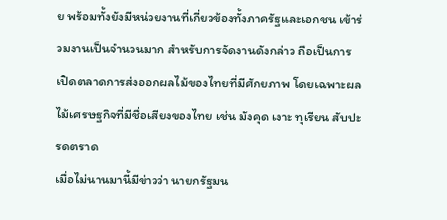ย พร้อมทั้งยังมีหน่วยงานที่เกี่ยวข้องทั้งภาครัฐและเอกชน เข้าร่วมงานเป็นจำนวนมาก สำหรับการจัดงานดังกล่าว ถือเป็นการเปิดตลาดการส่งออกผลไม้ของไทยที่มีศักยภาพ โดยเฉพาะผลไม้เศรษฐกิจที่มีชื่อเสียงของไทย เช่น มังคุด เงาะ ทุเรียน สับปะรดตราด
เมื่อไม่นานมานี้มีข่าวว่า นายกรัฐมน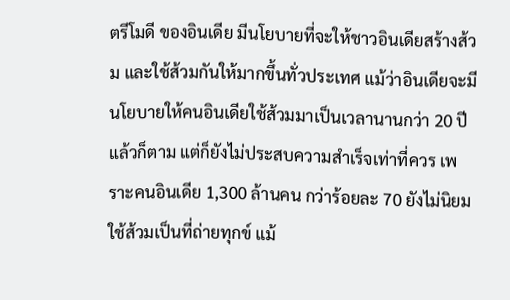ตรีโมดี ของอินเดีย มีนโยบายที่จะให้ชาวอินเดียสร้างส้วม และใช้ส้วมกันให้มากขึ้นทั่วประเทศ แม้ว่าอินเดียจะมีนโยบายให้คนอินเดียใช้ส้วมมาเป็นเวลานานกว่า 20 ปีแล้วก็ตาม แต่ก็ยังไม่ประสบความสำเร็จเท่าที่ควร เพราะคนอินเดีย 1,300 ล้านคน กว่าร้อยละ 70 ยังไม่นิยมใช้ส้วมเป็นที่ถ่ายทุกข์ แม้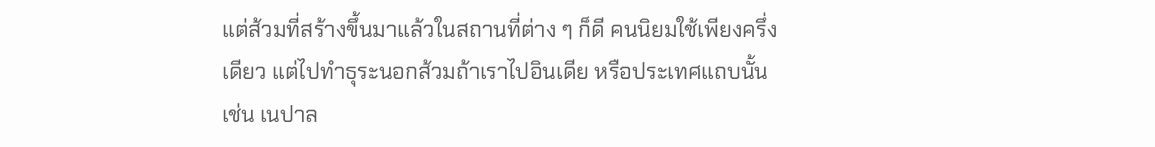แต่ส้วมที่สร้างขึ้นมาแล้วในสถานที่ต่าง ๆ ก็ดี คนนิยมใช้เพียงครึ่งเดียว แต่ไปทำธุระนอกส้วมถ้าเราไปอินเดีย หรือประเทศแถบนั้น เช่น เนปาล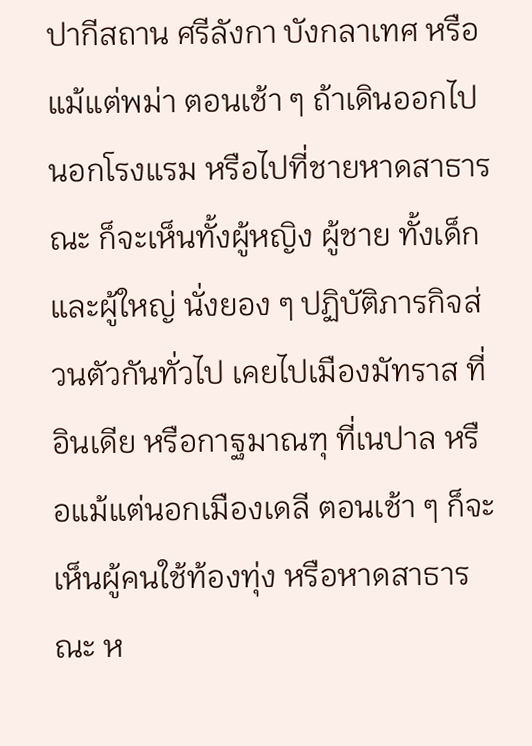ปากีสถาน ศรีลังกา บังกลาเทศ หรือแม้แต่พม่า ตอนเช้า ๆ ถ้าเดินออกไปนอกโรงแรม หรือไปที่ชายหาดสาธารณะ ก็จะเห็นทั้งผู้หญิง ผู้ชาย ทั้งเด็กและผู้ใหญ่ นั่งยอง ๆ ปฏิบัติภารกิจส่วนตัวกันทั่วไป เคยไปเมืองมัทราส ที่อินเดีย หรือกาฐมาณฑุ ที่เนปาล หรือแม้แต่นอกเมืองเดลี ตอนเช้า ๆ ก็จะเห็นผู้คนใช้ท้องทุ่ง หรือหาดสาธารณะ ห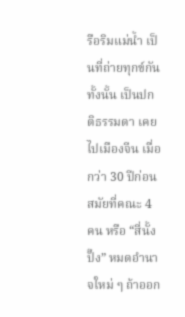รือริมแม่น้ำ เป็นที่ถ่ายทุกข์กันทั้งนั้น เป็นปกติธรรมดา เคยไปเมืองจีน เมื่อกว่า 30 ปีก่อน สมัยที่คณะ 4 คน หรือ “สี่นั้งปั๊ง” หมดอำนาจใหม่ ๆ ถ้าออก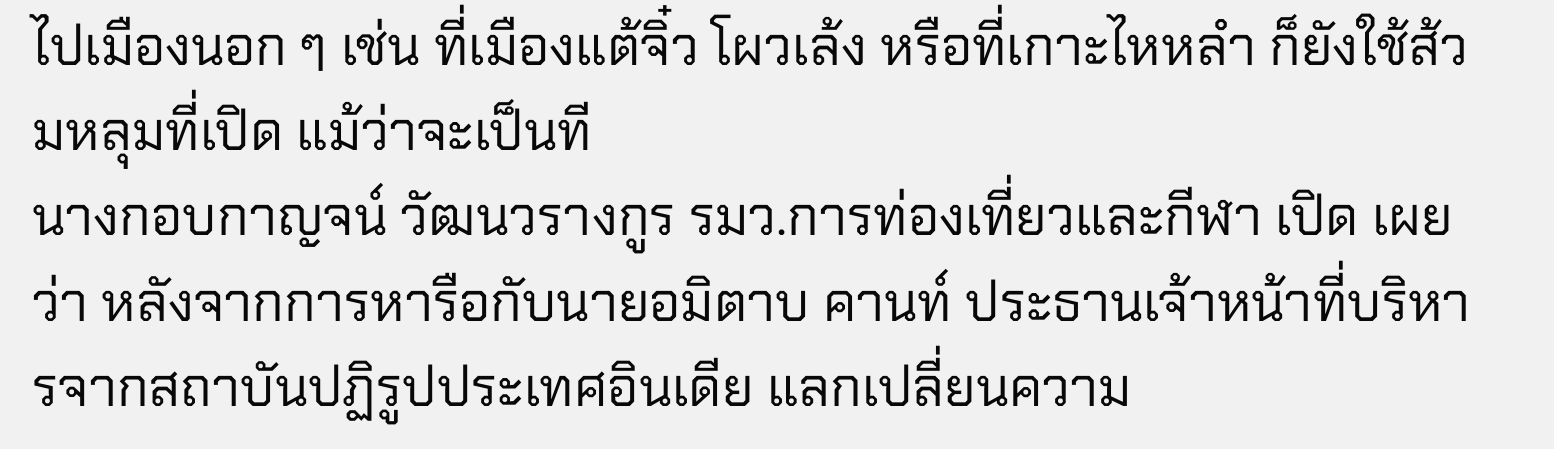ไปเมืองนอก ๆ เช่น ที่เมืองแต้จิ๋ว โผวเล้ง หรือที่เกาะไหหลำ ก็ยังใช้ส้วมหลุมที่เปิด แม้ว่าจะเป็นที
นางกอบกาญจน์ วัฒนวรางกูร รมว.การท่องเที่ยวและกีฬา เปิด เผยว่า หลังจากการหารือกับนายอมิตาบ คานท์ ประธานเจ้าหน้าที่บริหารจากสถาบันปฏิรูปประเทศอินเดีย แลกเปลี่ยนความ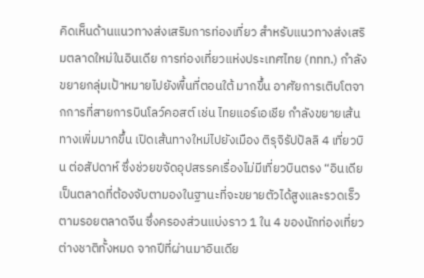คิดเห็นด้านแนวทางส่งเสริมการท่องเที่ยว สำหรับแนวทางส่งเสริมตลาดใหม่ในอินเดีย การท่องเที่ยวแห่งประเทศไทย (ททท.) กำลังขยายกลุ่มเป้าหมายไปยังพื้นที่ตอนใต้ มากขึ้น อาศัยการเติบโตจากการที่สายการบินโลว์คอสต์ เช่น ไทยแอร์เอเชีย กำลังขยายเส้นทางเพิ่มมากขึ้น เปิดเส้นทางใหม่ไปยังเมือง ติรุจิรัปปัลลิ 4 เที่ยวบิน ต่อสัปดาห์ ซึ่งช่วยขจัดอุปสรรคเรื่องไม่มีเที่ยวบินตรง “อินเดียเป็นตลาดที่ต้องจับตามองในฐานะที่จะขยายตัวได้สูงและรวดเร็วตามรอยตลาดจีน ซึ่งครองส่วนแบ่งราว 1 ใน 4 ของนักท่องเที่ยวต่างชาติทั้งหมด จากปีที่ผ่านมาอินเดีย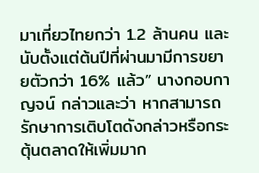มาเที่ยวไทยกว่า 1.2 ล้านคน และนับตั้งแต่ต้นปีที่ผ่านมามีการขยายตัวกว่า 16% แล้ว” นางกอบกาญจน์ กล่าวและว่า หากสามารถรักษาการเติบโตดังกล่าวหรือกระตุ้นตลาดให้เพิ่มมาก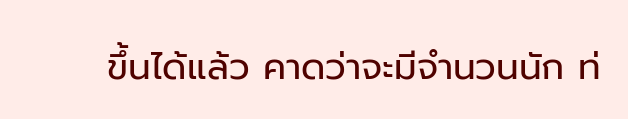ขึ้นได้แล้ว คาดว่าจะมีจำนวนนัก ท่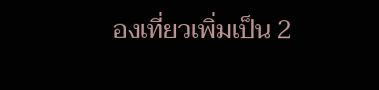องเที่ยวเพิ่มเป็น 2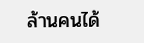ล้านคนได้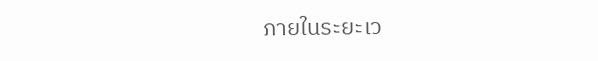ภายในระยะเว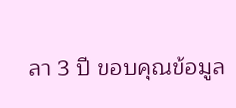ลา 3 ปี ขอบคุณข้อมูล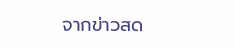จากข่าวสด